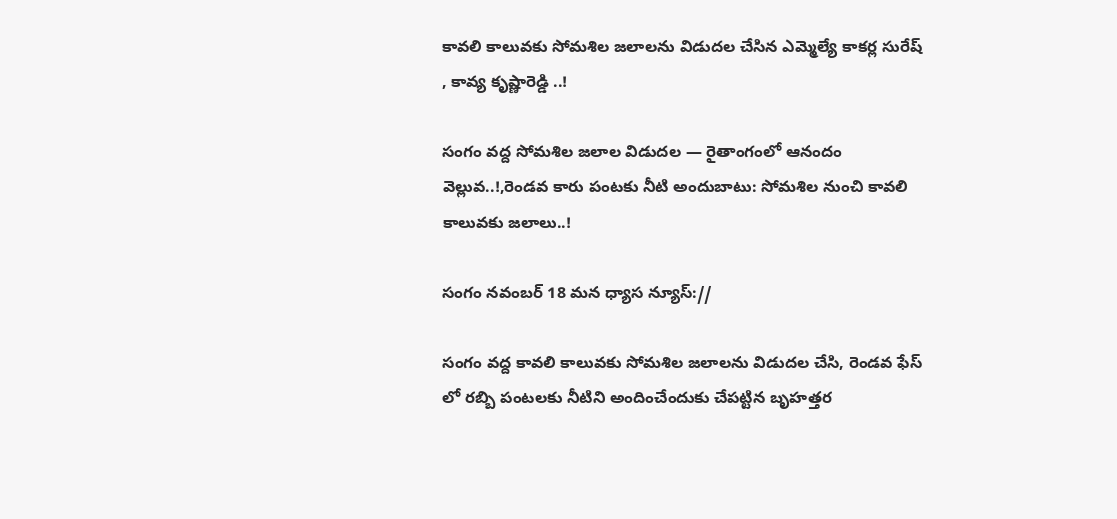కావలి కాలువకు సోమశిల జలాలను విడుదల చేసిన ఎమ్మెల్యే కాకర్ల సురేష్ , కావ్య కృష్ణారెడ్డి ..!

సంగం వద్ద సోమశిల జలాల విడుదల — రైతాంగంలో ఆనందం వెల్లువ..!,రెండవ కారు పంటకు నీటి అందుబాటు: సోమశిల నుంచి కావలి కాలువకు జలాలు..!

సంగం నవంబర్ 18 మన ధ్యాస న్యూస్://

సంగం వద్ద కావలి కాలువకు సోమశిల జలాలను విడుదల చేసి, రెండవ ఫేస్ లో రబ్బి పంటలకు నీటిని అందించేందుకు చేపట్టిన బృహత్తర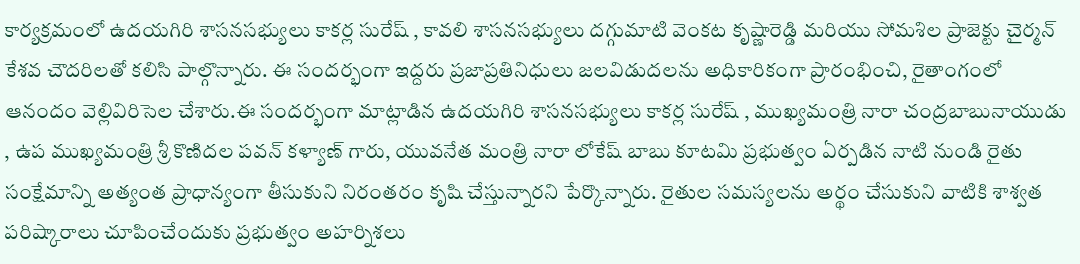కార్యక్రమంలో ఉదయగిరి శాసనసభ్యులు కాకర్ల సురేష్ , కావలి శాసనసభ్యులు దగ్గుమాటి వెంకట కృష్ణారెడ్డి మరియు సోమశిల ప్రాజెక్టు చైర్మన్ కేశవ చౌదరిలతో కలిసి పాల్గొన్నారు. ఈ సందర్భంగా ఇద్దరు ప్రజాప్రతినిధులు జలవిడుదలను అధికారికంగా ప్రారంభించి, రైతాంగంలో ఆనందం వెల్లివిరిసెల చేశారు.ఈ సందర్భంగా మాట్లాడిన ఉదయగిరి శాసనసభ్యులు కాకర్ల సురేష్ , ముఖ్యమంత్రి నారా చంద్రబాబునాయుడు , ఉప ముఖ్యమంత్రి శ్రీ కొణిదల పవన్ కళ్యాణ్ గారు, యువనేత మంత్రి నారా లోకేష్ బాబు కూటమి ప్రభుత్వం ఏర్పడిన నాటి నుండి రైతు సంక్షేమాన్ని అత్యంత ప్రాధాన్యంగా తీసుకుని నిరంతరం కృషి చేస్తున్నారని పేర్కొన్నారు. రైతుల సమస్యలను అర్థం చేసుకుని వాటికి శాశ్వత పరిష్కారాలు చూపించేందుకు ప్రభుత్వం అహర్నిశలు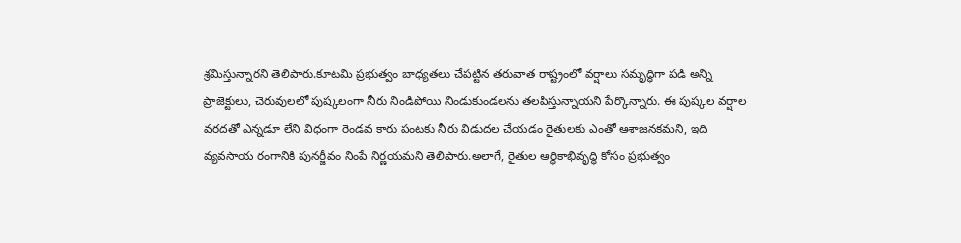శ్రమిస్తున్నారని తెలిపారు.కూటమి ప్రభుత్వం బాధ్యతలు చేపట్టిన తరువాత రాష్ట్రంలో వర్షాలు సమృద్ధిగా పడి అన్ని ప్రాజెక్టులు, చెరువులలో పుష్కలంగా నీరు నిండిపోయి నిండుకుండలను తలపిస్తున్నాయని పేర్కొన్నారు. ఈ పుష్కల వర్షాల వరదతో ఎన్నడూ లేని విధంగా రెండవ కారు పంటకు నీరు విడుదల చేయడం రైతులకు ఎంతో ఆశాజనకమని, ఇది వ్యవసాయ రంగానికి పునర్జీవం నింపే నిర్ణయమని తెలిపారు.అలాగే, రైతుల ఆర్థికాభివృద్ధి కోసం ప్రభుత్వం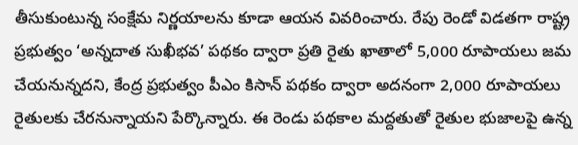తీసుకుంటున్న సంక్షేమ నిర్ణయాలను కూడా ఆయన వివరించారు. రేపు రెండో విడతగా రాష్ట్ర ప్రభుత్వం ‘అన్నదాత సుఖీభవ’ పథకం ద్వారా ప్రతి రైతు ఖాతాలో 5,000 రూపాయలు జమ చేయనున్నదని, కేంద్ర ప్రభుత్వం పీఎం కిసాన్ పథకం ద్వారా అదనంగా 2,000 రూపాయలు రైతులకు చేరనున్నాయని పేర్కొన్నారు. ఈ రెండు పథకాల మద్దతుతో రైతుల భుజాలపై ఉన్న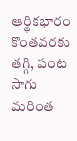ఆర్థికభారం కొంతవరకు తగ్గి, పంట సాగు మరింత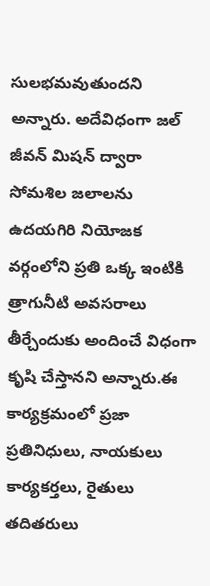సులభమవుతుందని అన్నారు. అదేవిధంగా జల్ జీవన్ మిషన్ ద్వారా సోమశిల జలాలను ఉదయగిరి నియోజక వర్గంలోని ప్రతి ఒక్క ఇంటికి త్రాగునీటి అవసరాలు తీర్చేందుకు అందించే విధంగా కృషి చేస్తానని అన్నారు.ఈ కార్యక్రమంలో ప్రజా ప్రతినిధులు, నాయకులు కార్యకర్తలు, రైతులు తదితరులు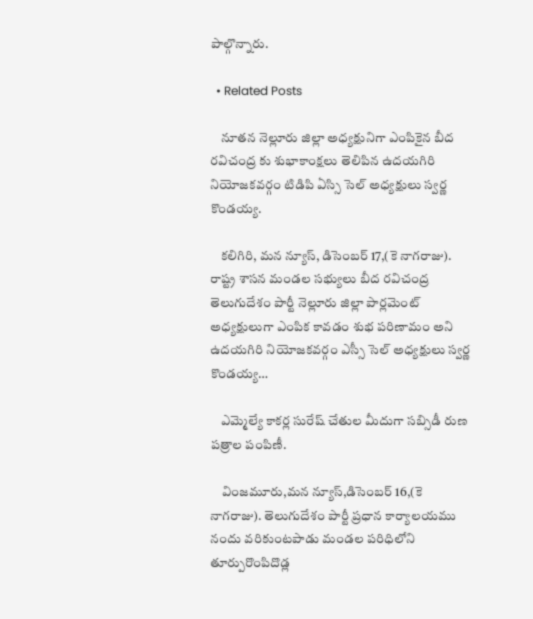పాల్గొన్నారు.

  • Related Posts

    నూతన నెల్లూరు జిల్లా అధ్యక్షునిగా ఎంపికైన బీద రవిచంద్ర కు శుభాకాంక్షలు తెలిపిన ఉదయగిరి నియోజకవర్గం టిడిపి ఏస్సి సెల్ అధ్యక్షులు స్వర్ణ కొండయ్య.

    కలిగిరి, మన న్యూస్, డిసెంబర్ 17,(కె నాగరాజు). రాష్ట్ర శాసన మండల సభ్యులు బీద రవిచంద్ర తెలుగుదేశం పార్టీ నెల్లూరు జిల్లా పార్లమెంట్ అధ్యక్షులుగా ఎంపిక కావడం శుభ పరిణామం అని ఉదయగిరి నియోజకవర్గం ఎస్సీ సెల్ అధ్యక్షులు స్వర్ణ కొండయ్య…

    ఎమ్మెల్యే కాకర్ల సురేష్ చేతుల మీదుగా సబ్సిడీ రుణ పత్రాల పంపిణీ.

    వింజమూరు,మన న్యూస్,డిసెంబర్ 16,(కె నాగరాజు). తెలుగుదేశం పార్టీ ప్రధాన కార్యాలయము నందు వరికుంటపాడు మండల పరిధిలోని తూర్పురొంపిదొడ్ల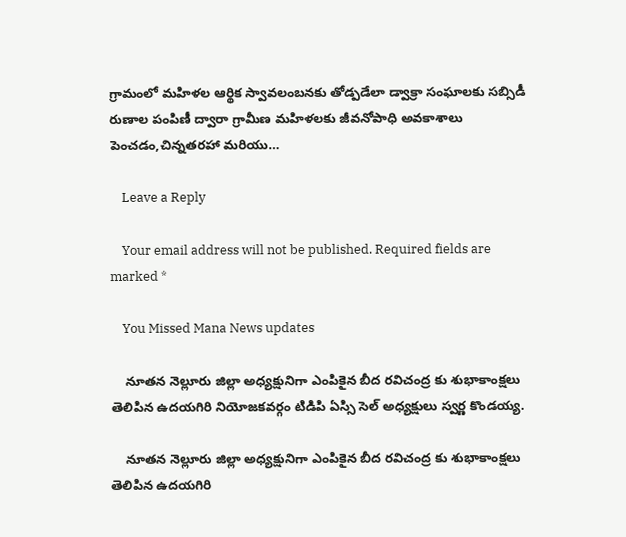గ్రామంలో మహిళల ఆర్థిక స్వావలంబనకు తోడ్పడేలా డ్వాక్రా సంఘాలకు సబ్సిడీ రుణాల పంపిణీ ద్వారా గ్రామీణ మహిళలకు జీవనోపాధి అవకాశాలు పెంచడం,చిన్నతరహా మరియు…

    Leave a Reply

    Your email address will not be published. Required fields are marked *

    You Missed Mana News updates

    నూతన నెల్లూరు జిల్లా అధ్యక్షునిగా ఎంపికైన బీద రవిచంద్ర కు శుభాకాంక్షలు తెలిపిన ఉదయగిరి నియోజకవర్గం టిడిపి ఏస్సి సెల్ అధ్యక్షులు స్వర్ణ కొండయ్య.

    నూతన నెల్లూరు జిల్లా అధ్యక్షునిగా ఎంపికైన బీద రవిచంద్ర కు శుభాకాంక్షలు తెలిపిన ఉదయగిరి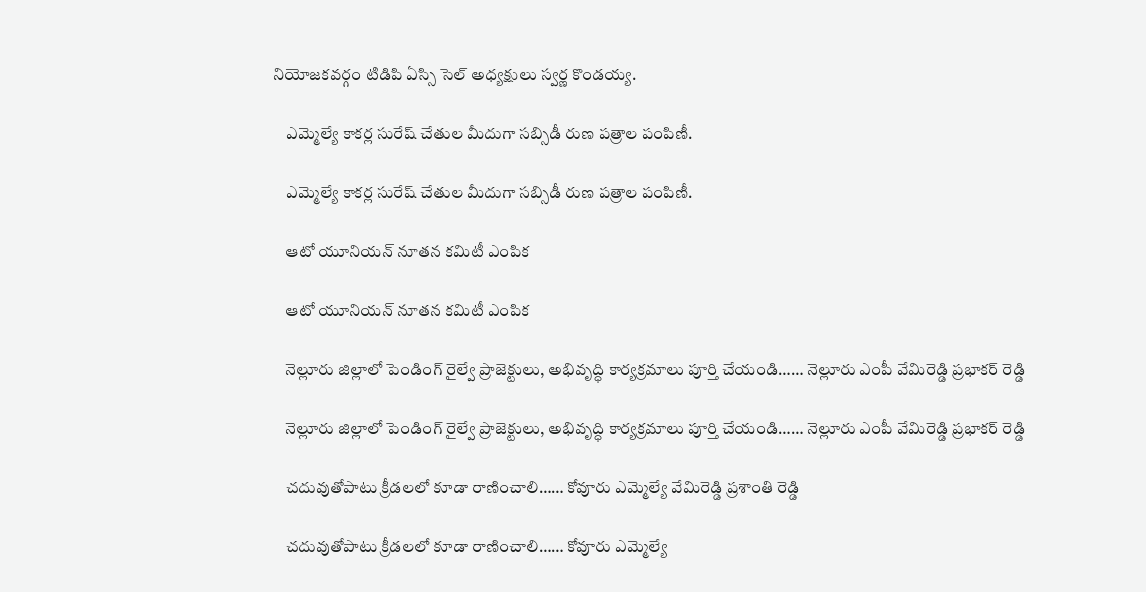నియోజకవర్గం టిడిపి ఏస్సి సెల్ అధ్యక్షులు స్వర్ణ కొండయ్య.

    ఎమ్మెల్యే కాకర్ల సురేష్ చేతుల మీదుగా సబ్సిడీ రుణ పత్రాల పంపిణీ.

    ఎమ్మెల్యే కాకర్ల సురేష్ చేతుల మీదుగా సబ్సిడీ రుణ పత్రాల పంపిణీ.

    ఆటో యూనియన్ నూతన కమిటీ ఎంపిక

    ఆటో యూనియన్ నూతన కమిటీ ఎంపిక

    నెల్లూరు జిల్లాలో పెండింగ్ రైల్వే ప్రాజెక్టులు, అభివృద్ధి కార్యక్రమాలు పూర్తి చేయండి…… నెల్లూరు ఎంపీ వేమిరెడ్డి ప్రభాకర్ రెడ్డి

    నెల్లూరు జిల్లాలో పెండింగ్ రైల్వే ప్రాజెక్టులు, అభివృద్ధి కార్యక్రమాలు పూర్తి చేయండి…… నెల్లూరు ఎంపీ వేమిరెడ్డి ప్రభాకర్ రెడ్డి

    చదువుతోపాటు క్రీడలలో కూడా రాణించాలి…… కోవూరు ఎమ్మెల్యే వేమిరెడ్డి ప్రశాంతి రెడ్డి

    చదువుతోపాటు క్రీడలలో కూడా రాణించాలి…… కోవూరు ఎమ్మెల్యే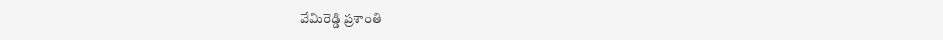వేమిరెడ్డి ప్రశాంతి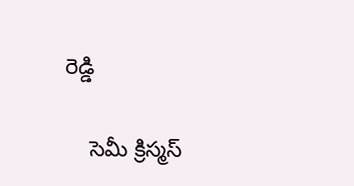రెడ్డి

    సెమీ క్రిస్మస్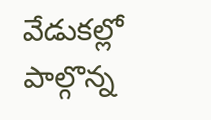వేడుకల్లో పాల్గొన్న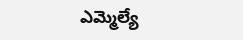ఎమ్మెల్యే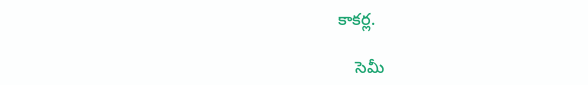కాకర్ల.

    సెమీ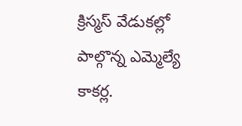క్రిస్మస్ వేడుకల్లో పాల్గొన్న ఎమ్మెల్యే కాకర్ల.